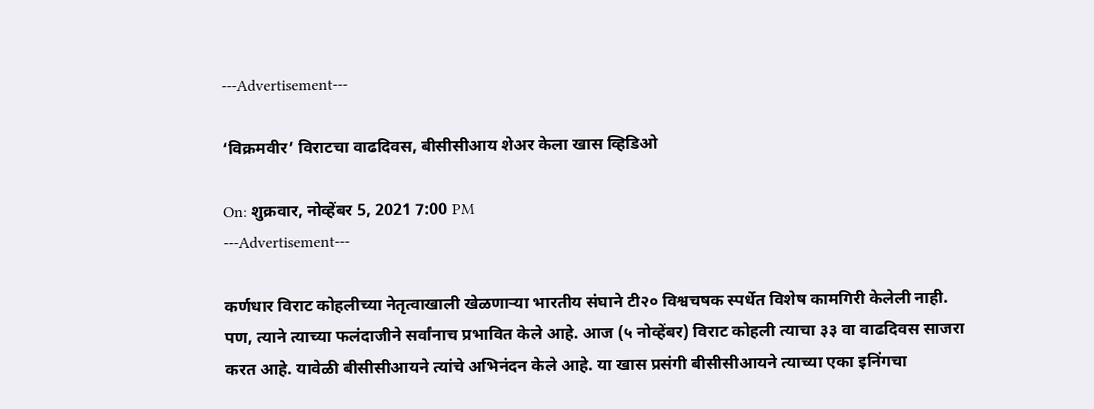---Advertisement---

‘विक्रमवीर’ विराटचा वाढदिवस, बीसीसीआय शेअर केला खास व्हिडिओ

On: शुक्रवार, नोव्हेंबर 5, 2021 7:00 PM
---Advertisement---

कर्णधार विराट कोहलीच्या नेतृत्वाखाली खेळणाऱ्या भारतीय संघाने टी२० विश्वचषक स्पर्धेत विशेष कामगिरी केलेली नाही. पण, त्याने त्याच्या फलंदाजीने सर्वांनाच प्रभावित केले आहे. आज (५ नोव्हेंबर) विराट कोहली त्याचा ३३ वा वाढदिवस साजरा करत आहे. यावेळी बीसीसीआयने त्यांचे अभिनंदन केले आहे. या खास प्रसंगी बीसीसीआयने त्याच्या एका इनिंगचा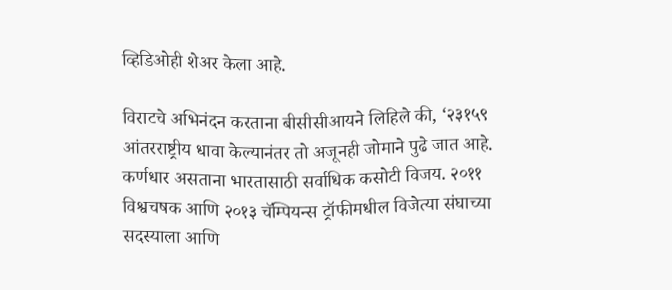व्हिडिओही शेअर केला आहे.

विराटचे अभिनंदन करताना बीसीसीआयने लिहिले की, ‘२३१५९ आंतरराष्ट्रीय धावा केल्यानंतर तो अजूनही जोमाने पुढे जात आहे. कर्णधार असताना भारतासाठी सर्वाधिक कसोटी विजय. २०११ विश्वचषक आणि २०१३ चॅम्पियन्स ट्रॉफीमधील विजेत्या संघाच्या सदस्याला आणि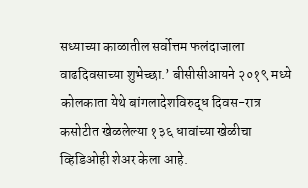सध्याच्या काळातील सर्वोत्तम फलंदाजाला वाढदिवसाच्या शुभेच्छा.’ बीसीसीआयने २०१९ मध्ये कोलकाता येथे बांगलादेशविरुद्ध दिवस-रात्र कसोटीत खेळलेल्या १३६ धावांच्या खेळीचा व्हिडिओही शेअर केला आहे.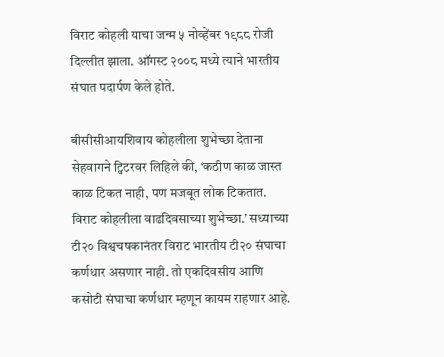विराट कोहली याचा जन्म ५ नोव्हेंबर १९८८ रोजी दिल्लीत झाला. ऑगस्ट २००८ मध्ये त्याने भारतीय संघात पदार्पण केले होते.

बीसीसीआयशिवाय कोहलीला शुभेच्छा देताना सेहवागने ट्विटरवर लिहिले की, ‘कठीण काळ जास्त काळ टिकत नाही, पण मजबूत लोक टिकतात. विराट कोहलीला वाढदिवसाच्या शुभेच्छा.’ सध्याच्या टी२० विश्वचषकानंतर विराट भारतीय टी२० संघाचा कर्णधार असणार नाही. तो एकदिवसीय आणि कसोटी संघाचा कर्णधार म्हणून कायम राहणार आहे.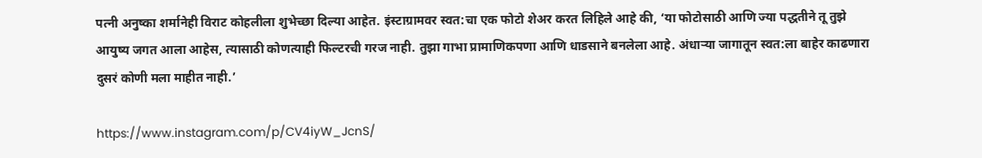पत्नी अनुष्का शर्मानेही विराट कोहलीला शुभेच्छा दिल्या आहेत. इंस्टाग्रामवर स्वत:चा एक फोटो शेअर करत लिहिले आहे की, ‘या फोटोसाठी आणि ज्या पद्धतीने तू तुझे आयुष्य जगत आला आहेस, त्यासाठी कोणत्याही फिल्टरची गरज नाही. तुझा गाभा प्रामाणिकपणा आणि धाडसाने बनलेला आहे. अंधाऱ्या जागातून स्वत:ला बाहेर काढणारा दुसरं कोणी मला माहीत नाही.’

https://www.instagram.com/p/CV4iyW_JcnS/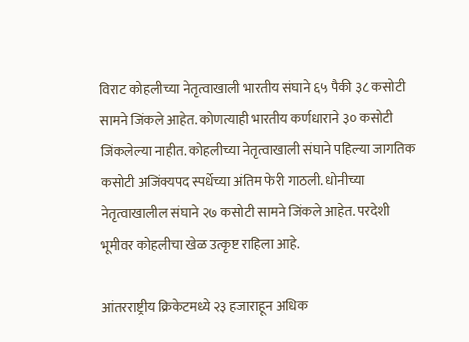विराट कोहलीच्या नेतृत्वाखाली भारतीय संघाने ६५ पैकी ३८ कसोटी सामने जिंकले आहेत. कोणत्याही भारतीय कर्णधाराने ३० कसोटी जिंकलेल्या नाहीत. कोहलीच्या नेतृत्वाखाली संघाने पहिल्या जागतिक कसोटी अजिंक्यपद स्पर्धेच्या अंतिम फेरी गाठली. धोनीच्या नेतृत्वाखालील संघाने २७ कसोटी सामने जिंकले आहेत. परदेशी भूमीवर कोहलीचा खेळ उत्कृष्ट राहिला आहे.

आंतरराष्ट्रीय क्रिकेटमध्ये २३ हजाराहून अधिक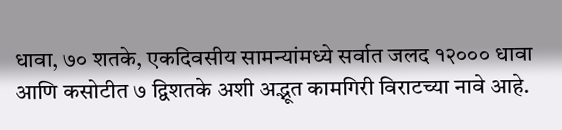धावा, ७० शतके, एकदिवसीय सामन्यांमध्ये सर्वात जलद १२००० धावा आणि कसोटीत ७ द्विशतके अशी अद्भूत कामगिरी विराटच्या नावे आहे.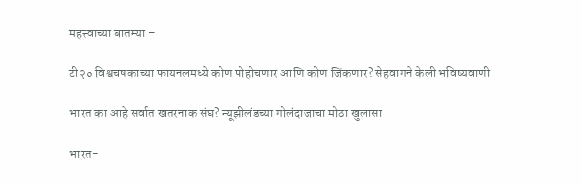महत्त्वाच्या बातम्या –

टी२० विश्वचषकाच्या फायनलमध्ये कोण पोहोचणार आणि कोण जिंकणार? सेहवागने केली भविष्यवाणी

भारत का आहे सर्वात खतरनाक संघ? न्यूझीलंडच्या गोलंदाजाचा मोठा खुलासा

भारत-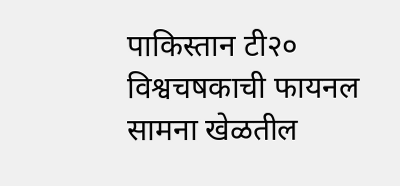पाकिस्तान टी२० विश्वचषकाची फायनल सामना खेळतील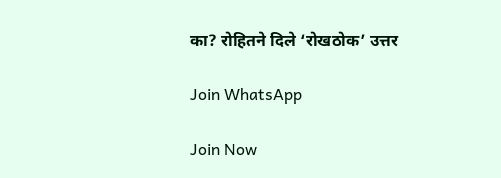का? रोहितने दिले ‘रोखठोक’ उत्तर

Join WhatsApp

Join Now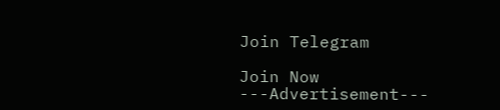Join Telegram

Join Now
---Advertisement---